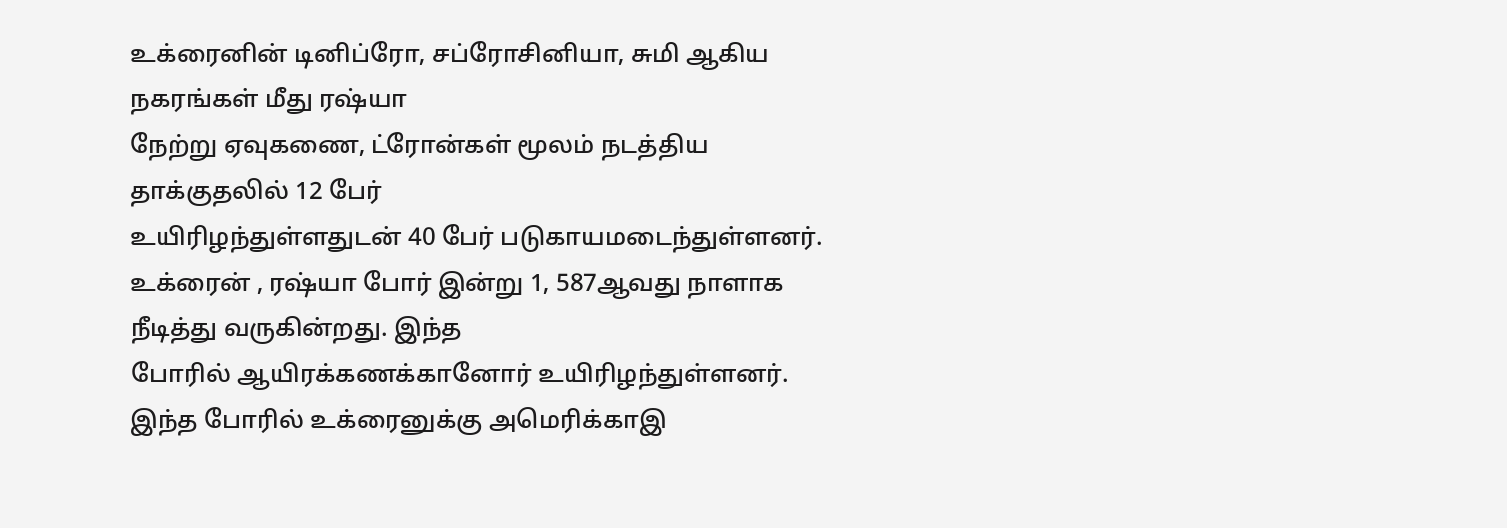உக்ரைனின் டினிப்ரோ, சப்ரோசினியா, சுமி ஆகிய நகரங்கள் மீது ரஷ்யா
நேற்று ஏவுகணை, ட்ரோன்கள் மூலம் நடத்திய தாக்குதலில் 12 பேர்
உயிரிழந்துள்ளதுடன் 40 பேர் படுகாயமடைந்துள்ளனர்.
உக்ரைன் , ரஷ்யா போர் இன்று 1, 587ஆவது நாளாக நீடித்து வருகின்றது. இந்த
போரில் ஆயிரக்கணக்கானோர் உயிரிழந்துள்ளனர்.
இந்த போரில் உக்ரைனுக்கு அமெரிக்காஇ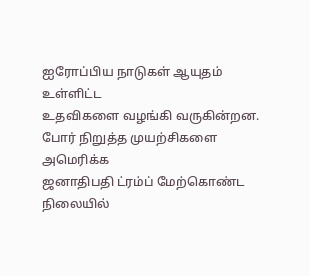ஐரோப்பிய நாடுகள் ஆயுதம் உள்ளிட்ட
உதவிகளை வழங்கி வருகின்றன. போர் நிறுத்த முயற்சிகளை அமெரிக்க
ஜனாதிபதி ட்ரம்ப் மேற்கொண்ட நிலையில்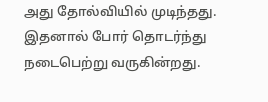அது தோல்வியில் முடிந்தது.
இதனால் போர் தொடர்ந்து நடைபெற்று வருகின்றது.